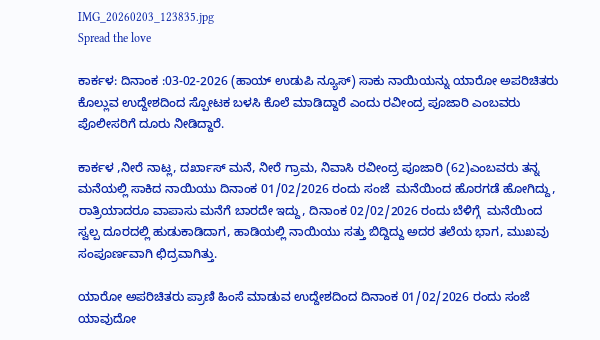IMG_20260203_123835.jpg
Spread the love

ಕಾರ್ಕಳ: ದಿನಾಂಕ :03-02-2026 (ಹಾಯ್ ಉಡುಪಿ ನ್ಯೂಸ್) ಸಾಕು ನಾಯಿಯನ್ನು ಯಾರೋ ಅಪರಿಚಿತರು ಕೊಲ್ಲುವ ಉದ್ದೇಶದಿಂದ ಸ್ಪೋಟಕ ಬಳಸಿ ಕೊಲೆ ಮಾಡಿದ್ದಾರೆ ಎಂದು ರವೀಂದ್ರ ಪೂಜಾರಿ ಎಂಬವರು ಪೊಲೀಸರಿಗೆ ದೂರು ನೀಡಿದ್ದಾರೆ.

ಕಾರ್ಕಳ ,ನೀರೆ ನಾಟ್ಲ, ದರ್ಖಾಸ್ ಮನೆ, ನೀರೆ ಗ್ರಾಮ, ನಿವಾಸಿ ರವೀಂದ್ರ ಪೂಜಾರಿ (62)ಎಂಬವರು ತನ್ನ ಮನೆಯಲ್ಲಿ ಸಾಕಿದ ನಾಯಿಯು ದಿನಾಂಕ 01/02/2026 ರಂದು ಸಂಜೆ  ಮನೆಯಿಂದ ಹೊರಗಡೆ ಹೋಗಿದ್ದು, ರಾತ್ರಿಯಾದರೂ ವಾಪಾಸು ಮನೆಗೆ ಬಾರದೇ ಇದ್ದು, ದಿನಾಂಕ 02/02/2026 ರಂದು ಬೆಳಿಗ್ಗೆ  ಮನೆಯಿಂದ ಸ್ವಲ್ಪ ದೂರದಲ್ಲಿ ಹುಡುಕಾಡಿದಾಗ, ಹಾಡಿಯಲ್ಲಿ ನಾಯಿಯು ಸತ್ತು ಬಿದ್ದಿದ್ದು ಅದರ ತಲೆಯ ಭಾಗ, ಮುಖವು ಸಂಪೂರ್ಣವಾಗಿ ಛಿದ್ರವಾಗಿತ್ತು.

ಯಾರೋ ಅಪರಿಚಿತರು ಪ್ರಾಣಿ ಹಿಂಸೆ ಮಾಡುವ ಉದ್ದೇಶದಿಂದ ದಿನಾಂಕ 01/02/2026 ರಂದು ಸಂಜೆ  ಯಾವುದೋ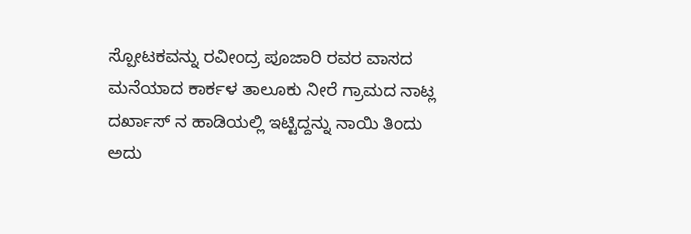ಸ್ಪೋಟಕವನ್ನು ರವೀಂದ್ರ ಪೂಜಾರಿ ರವರ ವಾಸದ ಮನೆಯಾದ ಕಾರ್ಕಳ ತಾಲೂಕು ನೀರೆ ಗ್ರಾಮದ ನಾಟ್ಲ ದರ್ಖಾಸ್ ನ ಹಾಡಿಯಲ್ಲಿ ಇಟ್ಟಿದ್ದನ್ನು ನಾಯಿ ತಿಂದು ಅದು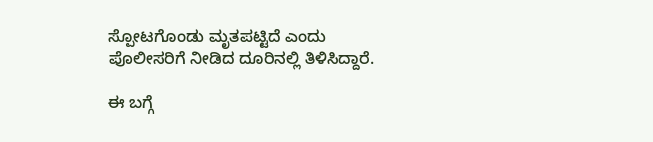ಸ್ಪೋಟಗೊಂಡು ಮೃತಪಟ್ಟಿದೆ ಎಂದು ಪೊಲೀಸರಿಗೆ ನೀಡಿದ ದೂರಿನಲ್ಲಿ ತಿಳಿಸಿದ್ದಾರೆ.

ಈ ಬಗ್ಗೆ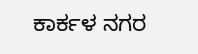ಕಾರ್ಕಳ ನಗರ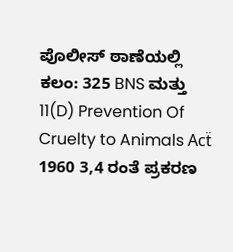ಪೊಲೀಸ್ ಠಾಣೆಯಲ್ಲಿ  ಕಲಂ: 325 BNS ಮತ್ತು 11(D) Prevention Of Cruelty to Animals Acẗ 1960 3,4 ರಂತೆ ಪ್ರಕರಣ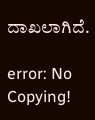ದಾಖಲಾಗಿದೆ.

error: No Copying!